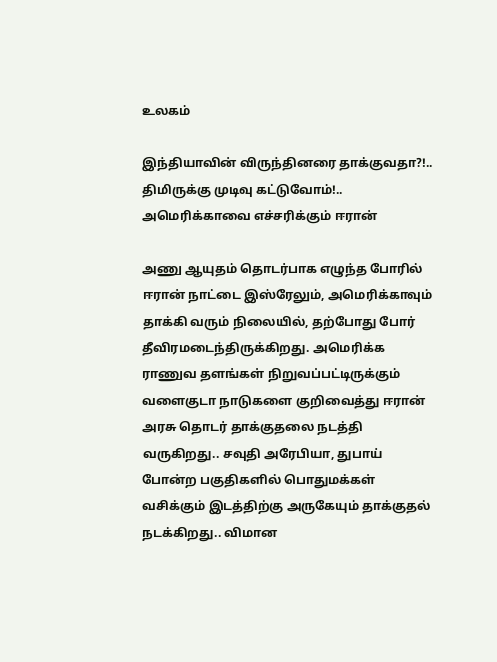உலகம்

இந்தியாவின் விருந்தினரை தாக்குவதா?!.. திமிருக்கு முடிவு கட்டுவோம்!.. அமெரிக்காவை எச்சரிக்கும் ஈரான்

அணு ஆயுதம் தொடர்பாக எழுந்த போரில் ஈரான் நாட்டை இஸ்ரேலும், அமெரிக்காவும் தாக்கி வரும் நிலையில், தற்போது போர் தீவிரமடைந்திருக்கிறது. அமெரிக்க ராணுவ தளங்கள் நிறுவப்பட்டிருக்கும் வளைகுடா நாடுகளை குறிவைத்து ஈரான் அரசு தொடர் தாக்குதலை நடத்தி வருகிறது.. சவுதி அரேபியா, துபாய் போன்ற பகுதிகளில் பொதுமக்கள் வசிக்கும் இடத்திற்கு அருகேயும் தாக்குதல் நடக்கிறது.. விமான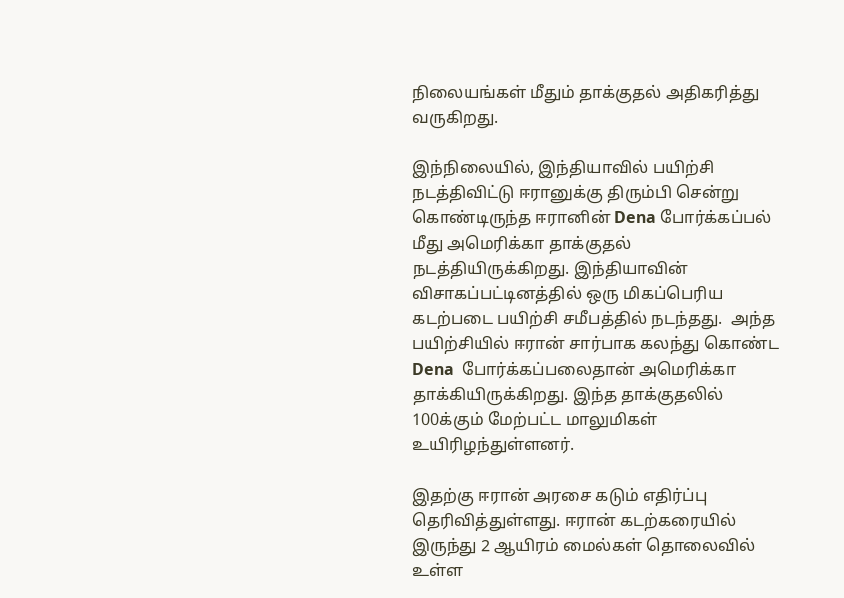நிலையங்கள் மீதும் தாக்குதல் அதிகரித்து வருகிறது.

இந்நிலையில், இந்தியாவில் பயிற்சி நடத்திவிட்டு ஈரானுக்கு திரும்பி சென்று கொண்டிருந்த ஈரானின் Dena போர்க்கப்பல் மீது அமெரிக்கா தாக்குதல் நடத்தியிருக்கிறது. இந்தியாவின் விசாகப்பட்டினத்தில் ஒரு மிகப்பெரிய கடற்படை பயிற்சி சமீபத்தில் நடந்தது.  அந்த பயிற்சியில் ஈரான் சார்பாக கலந்து கொண்ட Dena  போர்க்கப்பலைதான் அமெரிக்கா தாக்கியிருக்கிறது. இந்த தாக்குதலில் 100க்கும் மேற்பட்ட மாலுமிகள் உயிரிழந்துள்ளனர்.

இதற்கு ஈரான் அரசை கடும் எதிர்ப்பு தெரிவித்துள்ளது. ஈரான் கடற்கரையில் இருந்து 2 ஆயிரம் மைல்கள் தொலைவில் உள்ள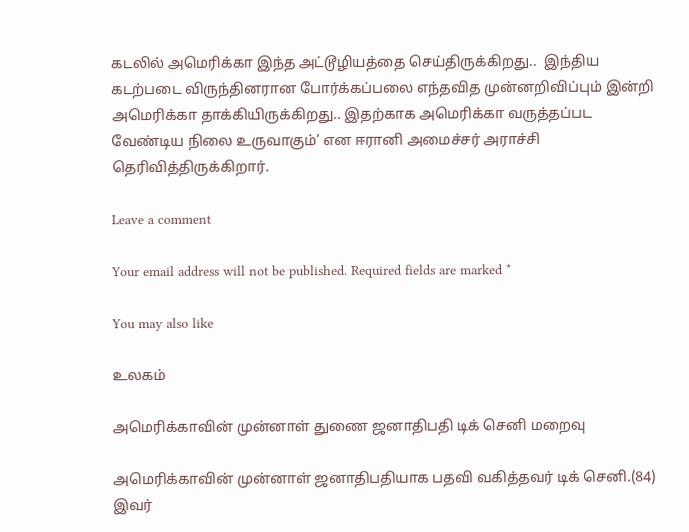கடலில் அமெரிக்கா இந்த அட்டூழியத்தை செய்திருக்கிறது..  இந்திய கடற்படை விருந்தினரான போர்க்கப்பலை எந்தவித முன்னறிவிப்பும் இன்றி அமெரிக்கா தாக்கியிருக்கிறது.. இதற்காக அமெரிக்கா வருத்தப்பட வேண்டிய நிலை உருவாகும்’ என ஈரானி அமைச்சர் அராச்சி தெரிவித்திருக்கிறார்.

Leave a comment

Your email address will not be published. Required fields are marked *

You may also like

உலகம்

அமெரிக்காவின் முன்னாள் துணை ஜனாதிபதி டிக் செனி மறைவு

அமெரிக்காவின் முன்னாள் ஜனாதிபதியாக பதவி வகித்தவர் டிக் செனி.(84) இவர்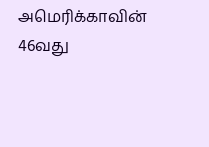அமெரிக்காவின் 46வது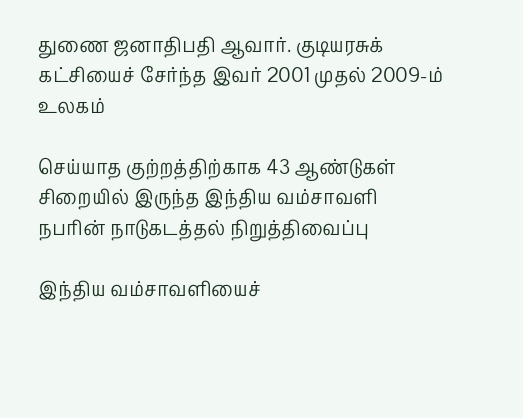துணை ஜனாதிபதி ஆவார். குடியரசுக் கட்சியைச் சேர்ந்த இவர் 2001 முதல் 2009-ம்
உலகம்

செய்யாத குற்றத்திற்காக 43 ஆண்டுகள் சிறையில் இருந்த இந்திய வம்சாவளி நபரின் நாடுகடத்தல் நிறுத்திவைப்பு

இந்திய வம்சாவளியைச்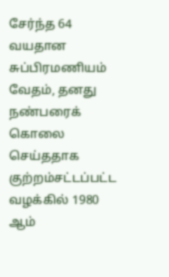சேர்ந்த 64 வயதான சுப்பிரமணியம் வேதம், தனது நண்பரைக் கொலை செய்ததாக குற்றம்சட்டப்பட்ட வழக்கில் 1980 ஆம்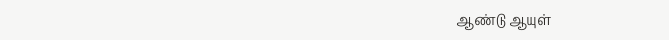ஆண்டு ஆயுள்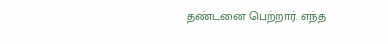தண்டனை பெற்றார். எந்த